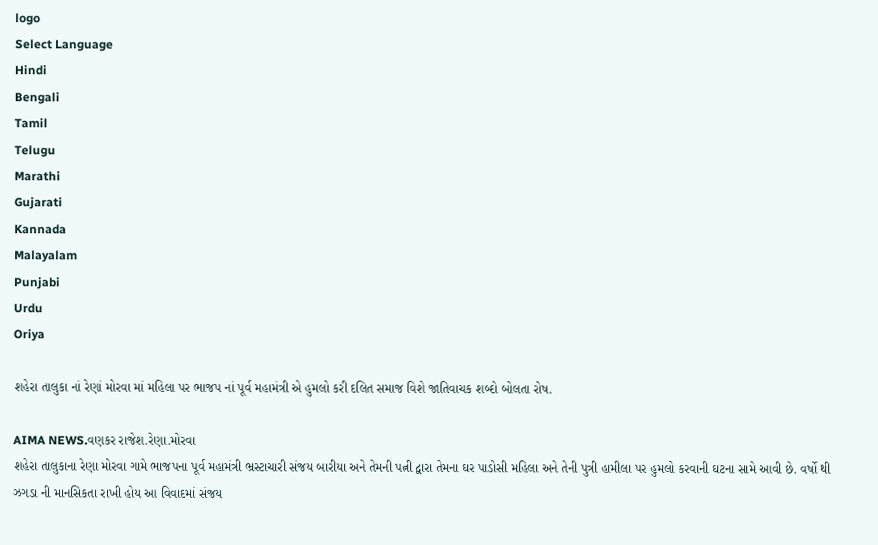logo
Select Language
Hindi
Bengali
Tamil
Telugu
Marathi
Gujarati
Kannada
Malayalam
Punjabi
Urdu
Oriya

શહેરા તાલુકા નાં રેણાં મોરવા માં મહિલા પર ભાજપ નાં પૂર્વ મહામંત્રી એ હુમલો કરી દલિત સમાજ વિશે જાતિવાચક શબ્દો બોલતા રોષ.

AIMA NEWS.વણકર રાજેશ.રેણા.મોરવા
શહેરા તાલુકાના રેણા મોરવા ગામે ભાજપના પૂર્વ મહામંત્રી ભ્રસ્ટાચારી સંજય બારીયા અને તેમની પત્ની દ્વારા તેમના ઘર પાડોસી મહિલા અને તેની પુત્રી હામીલા પર હુમલો કરવાની ઘટના સામે આવી છે. વર્ષો થી ઝગડા ની માનસિકતા રાખી હોય આ વિવાદમાં સંજય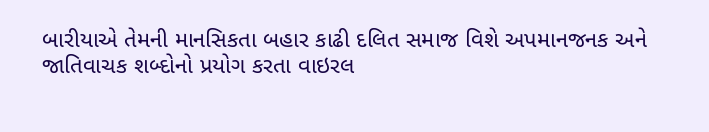બારીયાએ તેમની માનસિકતા બહાર કાઢી દલિત સમાજ વિશે અપમાનજનક અને જાતિવાચક શબ્દોનો પ્રયોગ કરતા વાઇરલ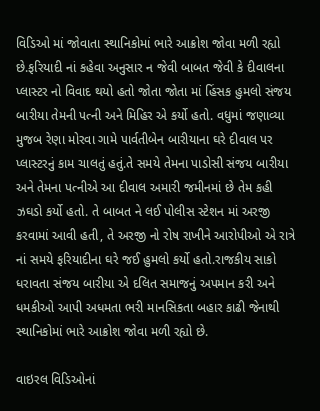વિડિઓ માં જોવાતા સ્થાનિકોમાં ભારે આક્રોશ જોવા મળી રહ્યો છે.ફરિયાદી નાં કહેવા અનુસાર ન જેવી બાબત જેવી કે દીવાલના પ્લાસ્ટર નો વિવાદ થયો હતો જોતા જોતા માં હિંસક હુમલો સંજય બારીયા તેમની પત્ની અને મિહિર એ કર્યો હતો. વધુમાં જણાવ્યા મુજબ રેણા મોરવા ગામે પાર્વતીબેન બારીયાના ઘરે દીવાલ પર પ્લાસ્ટરનું કામ ચાલતું હતું.તે સમયે તેમના પાડોસી સંજય બારીયા અને તેમના પત્નીએ આ દીવાલ અમારી જમીનમાં છે તેમ કહી ઝઘડો કર્યો હતો. તે બાબત ને લઈ પોલીસ સ્ટેશન માં અરજી કરવામાં આવી હતી, તે અરજી નો રોષ રાખીને આરોપીઓ એ રાત્રે નાં સમયે ફરિયાદીના ઘરે જઈ હુમલો કર્યો હતો.રાજકીય સાકો ધરાવતા સંજય બારીયા એ દલિત સમાજનું અપમાન કરી અને ધમકીઓ આપી અધમતા ભરી માનસિકતા બહાર કાઢી જેનાથી સ્થાનિકોમાં ભારે આક્રોશ જોવા મળી રહ્યો છે.

વાઇરલ વિડિઓનાં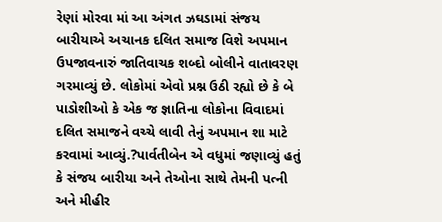રેણાં મોરવા માં આ અંગત ઝઘડામાં સંજય બારીયાએ અચાનક દલિત સમાજ વિશે અપમાન ઉપજાવનારું જાતિવાચક શબ્દો બોલીને વાતાવરણ ગરમાવ્યું છે. લોકોમાં એવો પ્રશ્ન ઉઠી રહ્યો છે કે બે પાડોશીઓ કે એક જ જ્ઞાતિના લોકોના વિવાદમાં દલિત સમાજને વચ્ચે લાવી તેનું અપમાન શા માટે કરવામાં આવ્યું.?પાર્વતીબેન એ વધુમાં જણાવ્યું હતું કે સંજય બારીયા અને તેઓના સાથે તેમની પત્ની અને મીહીર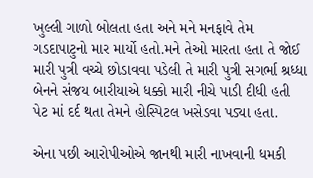ખુલ્લી ગાળો બોલતા હતા અને મને મનફાવે તેમ ગડદાપાટુનો માર માર્યો હતો.મને તેઓ મારતા હતા તે જોઈ મારી પુત્રી વચ્ચે છોડાવવા પડેલી તે મારી પુત્રી સગર્ભા શ્રધ્ધા બેનને સંજય બારીયાએ ધક્કો મારી નીચે પાડી દીધી હતી પેટ માં દર્દ થતા તેમને હોસ્પિટલ ખસેડવા પડ્યા હતા.

એના પછી આરોપીઓએ જાનથી મારી નાખવાની ધમકી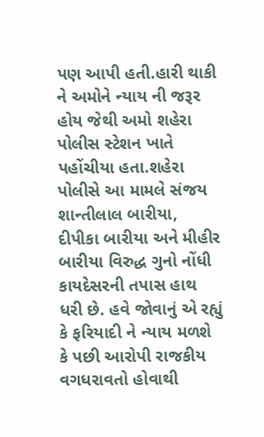પણ આપી હતી.હારી થાકી ને અમોને ન્યાય ની જરૂર હોય જેથી અમો શહેરા પોલીસ સ્ટેશન ખાતે પહોંચીયા હતા.શહેરા પોલીસે આ મામલે સંજય શાન્તીલાલ બારીયા, દીપીકા બારીયા અને મીહીર બારીયા વિરુદ્ધ ગુનો નોંધી કાયદેસરની તપાસ હાથ ધરી છે. હવે જોવાનું એ રહ્યું કે ફરિયાદી ને ન્યાય મળશે કે પછી આરોપી રાજકીય વગધરાવતો હોવાથી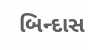બિન્દાસ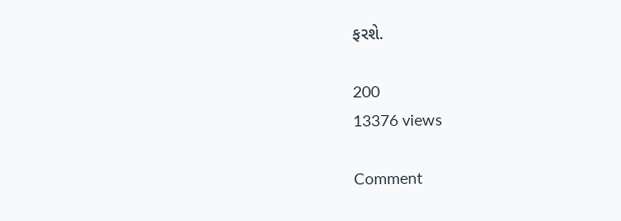ફરશે.

200
13376 views

Comment